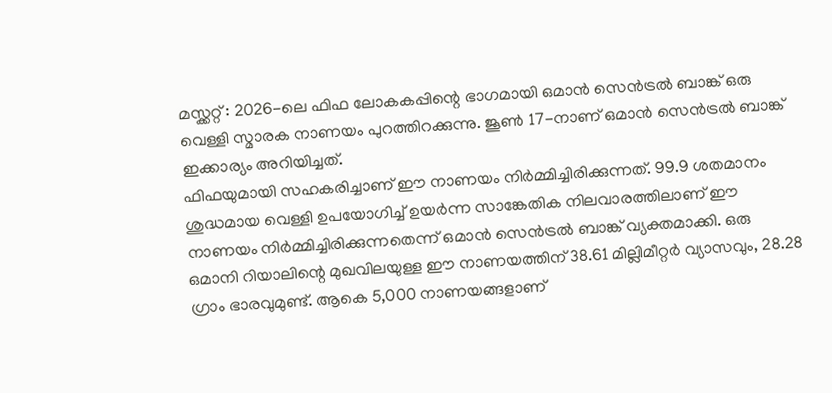മസ്ക്കറ്റ് : 2026-ലെ ഫിഫ ലോകകപ്പിന്റെ ഭാഗമായി ഒമാൻ സെൻട്രൽ ബാങ്ക് ഒരു വെള്ളി സ്മാരക നാണയം പുറത്തിറക്കുന്നു. ജൂൺ 17-നാണ് ഒമാൻ സെൻട്രൽ ബാങ്ക് ഇക്കാര്യം അറിയിച്ചത്.
ഫിഫയുമായി സഹകരിച്ചാണ് ഈ നാണയം നിർമ്മിച്ചിരിക്കുന്നത്. 99.9 ശതമാനം ശുദ്ധമായ വെള്ളി ഉപയോഗിച്ച് ഉയർന്ന സാങ്കേതിക നിലവാരത്തിലാണ് ഈ നാണയം നിർമ്മിച്ചിരിക്കുന്നതെന്ന് ഒമാൻ സെൻട്രൽ ബാങ്ക് വ്യക്തമാക്കി. ഒരു ഒമാനി റിയാലിന്റെ മുഖവിലയുള്ള ഈ നാണയത്തിന് 38.61 മില്ലിമീറ്റർ വ്യാസവും, 28.28 ഗ്രാം ഭാരവുമുണ്ട്. ആകെ 5,000 നാണയങ്ങളാണ്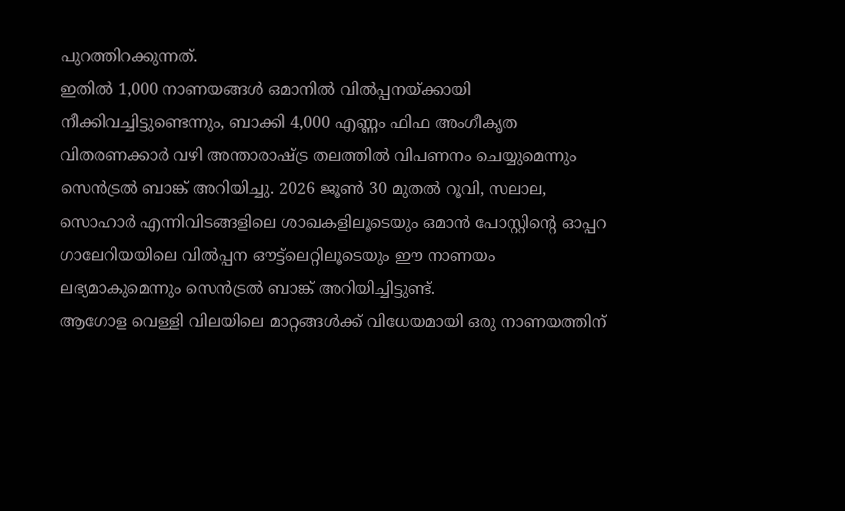പുറത്തിറക്കുന്നത്.
ഇതിൽ 1,000 നാണയങ്ങൾ ഒമാനിൽ വിൽപ്പനയ്ക്കായി നീക്കിവച്ചിട്ടുണ്ടെന്നും, ബാക്കി 4,000 എണ്ണം ഫിഫ അംഗീകൃത വിതരണക്കാർ വഴി അന്താരാഷ്ട്ര തലത്തിൽ വിപണനം ചെയ്യുമെന്നും സെൻട്രൽ ബാങ്ക് അറിയിച്ചു. 2026 ജൂൺ 30 മുതൽ റൂവി, സലാല, സൊഹാർ എന്നിവിടങ്ങളിലെ ശാഖകളിലൂടെയും ഒമാൻ പോസ്റ്റിന്റെ ഓപ്പറ ഗാലേറിയയിലെ വിൽപ്പന ഔട്ട്ലെറ്റിലൂടെയും ഈ നാണയം ലഭ്യമാകുമെന്നും സെൻട്രൽ ബാങ്ക് അറിയിച്ചിട്ടുണ്ട്.
ആഗോള വെള്ളി വിലയിലെ മാറ്റങ്ങൾക്ക് വിധേയമായി ഒരു നാണയത്തിന്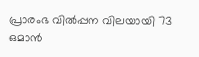പ്രാരംഭ വിൽപ്പന വിലയായി 73 ഒമാൻ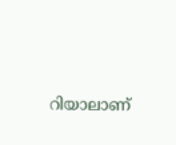റിയാലാണ്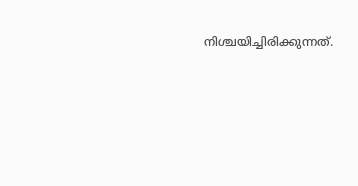നിശ്ചയിച്ചിരിക്കുന്നത്.